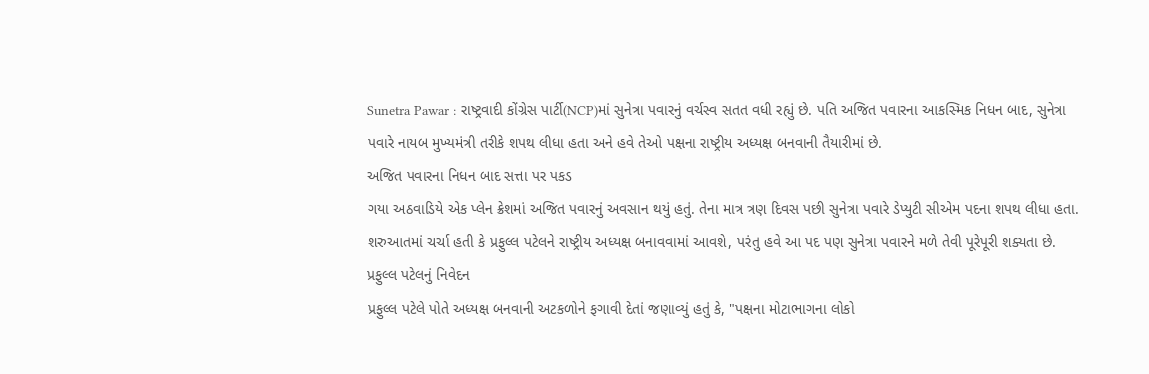Sunetra Pawar : રાષ્ટ્રવાદી કોંગ્રેસ પાર્ટી(NCP)માં સુનેત્રા પવારનું વર્ચસ્વ સતત વધી રહ્યું છે. પતિ અજિત પવારના આકસ્મિક નિધન બાદ, સુનેત્રા પવારે નાયબ મુખ્યમંત્રી તરીકે શપથ લીધા હતા અને હવે તેઓ પક્ષના રાષ્ટ્રીય અધ્યક્ષ બનવાની તૈયારીમાં છે.
અજિત પવારના નિધન બાદ સત્તા પર પકડ
ગયા અઠવાડિયે એક પ્લેન ક્રેશમાં અજિત પવારનું અવસાન થયું હતું. તેના માત્ર ત્રણ દિવસ પછી સુનેત્રા પવારે ડેપ્યુટી સીએમ પદના શપથ લીધા હતા. શરુઆતમાં ચર્ચા હતી કે પ્રફુલ્લ પટેલને રાષ્ટ્રીય અધ્યક્ષ બનાવવામાં આવશે, પરંતુ હવે આ પદ પણ સુનેત્રા પવારને મળે તેવી પૂરેપૂરી શક્યતા છે.
પ્રફુલ્લ પટેલનું નિવેદન
પ્રફુલ્લ પટેલે પોતે અધ્યક્ષ બનવાની અટકળોને ફગાવી દેતાં જણાવ્યું હતું કે, "પક્ષના મોટાભાગના લોકો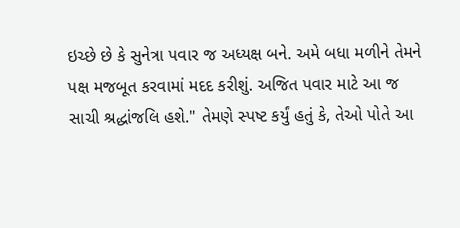ઇચ્છે છે કે સુનેત્રા પવાર જ અધ્યક્ષ બને. અમે બધા મળીને તેમને પક્ષ મજબૂત કરવામાં મદદ કરીશું. અજિત પવાર માટે આ જ સાચી શ્રદ્ધાંજલિ હશે." તેમણે સ્પષ્ટ કર્યું હતું કે, તેઓ પોતે આ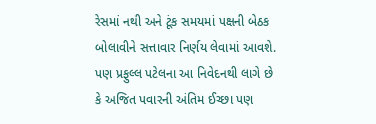રેસમાં નથી અને ટૂંક સમયમાં પક્ષની બેઠક બોલાવીને સત્તાવાર નિર્ણય લેવામાં આવશે. પણ પ્રફુલ્લ પટેલના આ નિવેદનથી લાગે છે કે અજિત પવારની અંતિમ ઈચ્છા પણ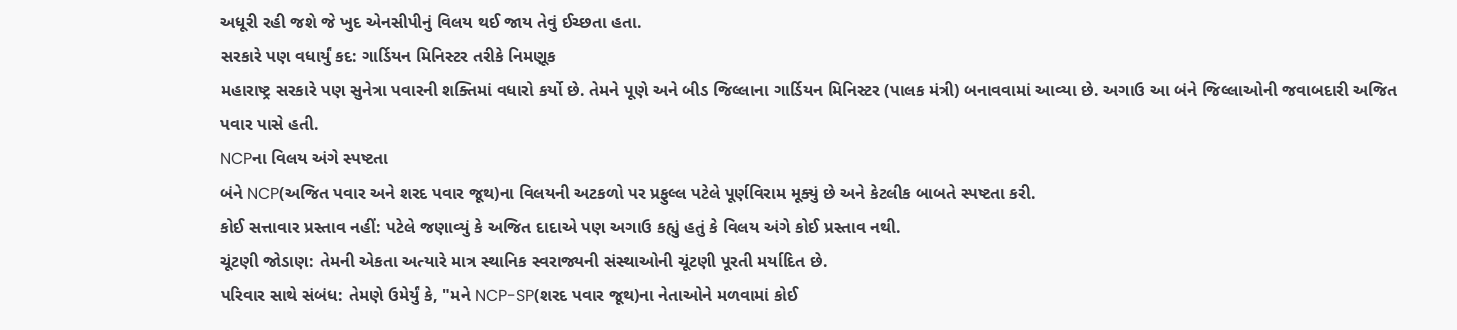અધૂરી રહી જશે જે ખુદ એનસીપીનું વિલય થઈ જાય તેવું ઈચ્છતા હતા.
સરકારે પણ વધાર્યું કદ: ગાર્ડિયન મિનિસ્ટર તરીકે નિમણૂક
મહારાષ્ટ્ર સરકારે પણ સુનેત્રા પવારની શક્તિમાં વધારો કર્યો છે. તેમને પૂણે અને બીડ જિલ્લાના ગાર્ડિયન મિનિસ્ટર (પાલક મંત્રી) બનાવવામાં આવ્યા છે. અગાઉ આ બંને જિલ્લાઓની જવાબદારી અજિત પવાર પાસે હતી.
NCPના વિલય અંગે સ્પષ્ટતા
બંને NCP(અજિત પવાર અને શરદ પવાર જૂથ)ના વિલયની અટકળો પર પ્રફુલ્લ પટેલે પૂર્ણવિરામ મૂક્યું છે અને કેટલીક બાબતે સ્પષ્ટતા કરી.
કોઈ સત્તાવાર પ્રસ્તાવ નહીં: પટેલે જણાવ્યું કે અજિત દાદાએ પણ અગાઉ કહ્યું હતું કે વિલય અંગે કોઈ પ્રસ્તાવ નથી.
ચૂંટણી જોડાણ: તેમની એકતા અત્યારે માત્ર સ્થાનિક સ્વરાજ્યની સંસ્થાઓની ચૂંટણી પૂરતી મર્યાદિત છે.
પરિવાર સાથે સંબંધ: તેમણે ઉમેર્યું કે, "મને NCP-SP(શરદ પવાર જૂથ)ના નેતાઓને મળવામાં કોઈ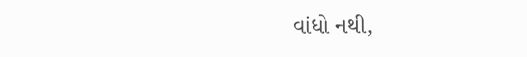વાંધો નથી,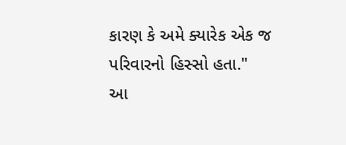કારણ કે અમે ક્યારેક એક જ પરિવારનો હિસ્સો હતા."
આ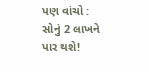પણ વાંચો : સોનું 2 લાખને પાર થશે!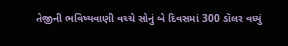તેજીની ભવિષ્યવાણી વચ્ચે સોનું બે દિવસમાં 300 ડૉલર વધ્યું